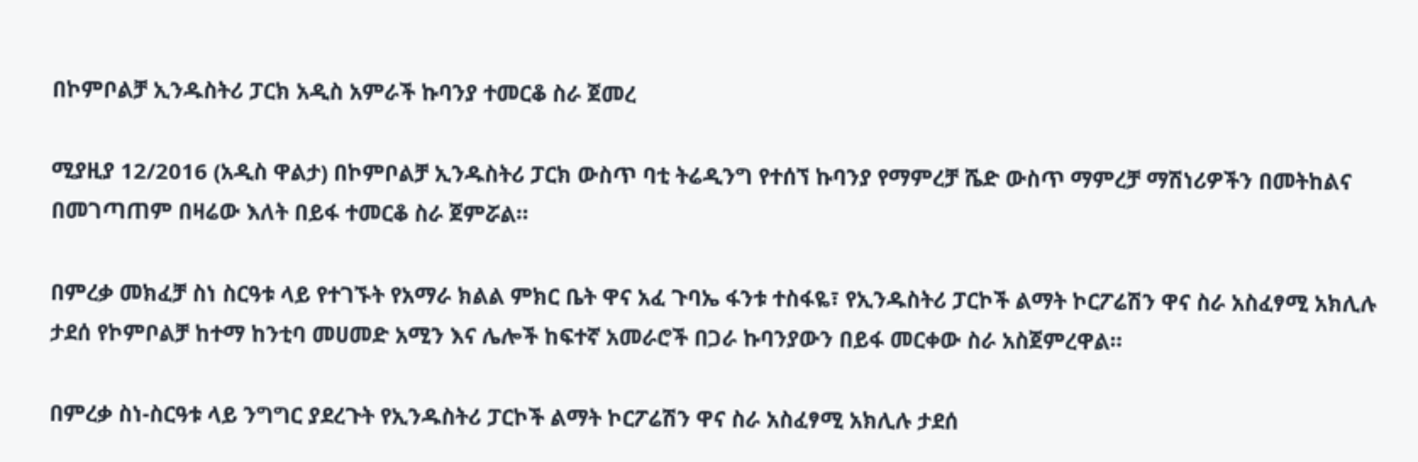በኮምቦልቻ ኢንዱስትሪ ፓርክ አዲስ አምራች ኩባንያ ተመርቆ ስራ ጀመረ

ሚያዚያ 12/2016 (አዲስ ዋልታ) በኮምቦልቻ ኢንዱስትሪ ፓርክ ውስጥ ባቲ ትሬዲንግ የተሰኘ ኩባንያ የማምረቻ ሼድ ውስጥ ማምረቻ ማሽነሪዎችን በመትከልና በመገጣጠም በዛሬው እለት በይፋ ተመርቆ ስራ ጀምሯል።

በምረቃ መክፈቻ ስነ ስርዓቱ ላይ የተገኙት የአማራ ክልል ምክር ቤት ዋና አፈ ጉባኤ ፋንቱ ተስፋዬ፣ የኢንዱስትሪ ፓርኮች ልማት ኮርፖሬሽን ዋና ስራ አስፈፃሚ አክሊሉ ታደሰ የኮምቦልቻ ከተማ ከንቲባ መሀመድ አሚን እና ሌሎች ከፍተኛ አመራሮች በጋራ ኩባንያውን በይፋ መርቀው ስራ አስጀምረዋል።

በምረቃ ስነ-ስርዓቱ ላይ ንግግር ያደረጉት የኢንዱስትሪ ፓርኮች ልማት ኮርፖሬሽን ዋና ስራ አስፈፃሚ አክሊሉ ታደሰ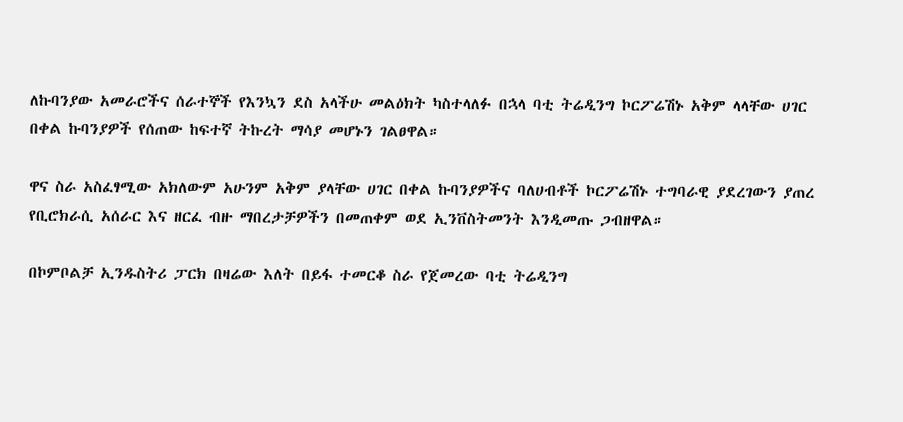ለኩባንያው አመራሮችና ሰራተኞች የእንኳን ደስ አላችሁ መልዕክት ካስተላለፉ በኋላ ባቲ ትሬዲንግ ኮርፖሬሽኑ አቅም ላላቸው ሀገር በቀል ኩባንያዎች የሰጠው ከፍተኛ ትኩረት ማሳያ መሆኑን ገልፀዋል።

ዋና ስራ አስፈፃሚው አክለውም አሁንም አቅም ያላቸው ሀገር በቀል ኩባንያዎችና ባለሀብቶች ኮርፖሬሽኑ ተግባራዊ ያደረገውን ያጠረ የቢሮክራሲ አሰራር እና ዘርፈ ብዙ ማበረታቻዎችን በመጠቀም ወደ ኢንቨስትመንት እንዲመጡ ጋብዘዋል።

በኮምቦልቻ ኢንዱስትሪ ፓርክ በዛሬው እለት በይፋ ተመርቆ ስራ የጀመረው ባቲ ትሬዲንግ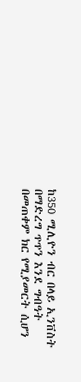ከ350 ሚሊዮን ብር በላይ ኢንቨስት በማድረግ ጥጥን እንደ ግብዓት በመጠቀም ክር የሚያመርት ሲሆን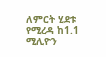ለምርት ሂደቱ የሚረዳ ከ1.1 ሚሊዮን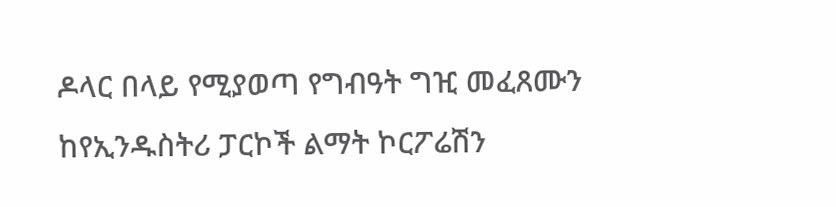ዶላር በላይ የሚያወጣ የግብዓት ግዢ መፈጸሙን ከየኢንዱስትሪ ፓርኮች ልማት ኮርፖሬሽን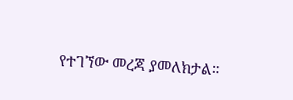የተገኘው መረጃ ያመለክታል።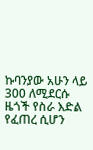ኩባንያው አሁን ላይ 300 ለሚደርሱ ዜጎች የስራ እድል የፈጠረ ሲሆን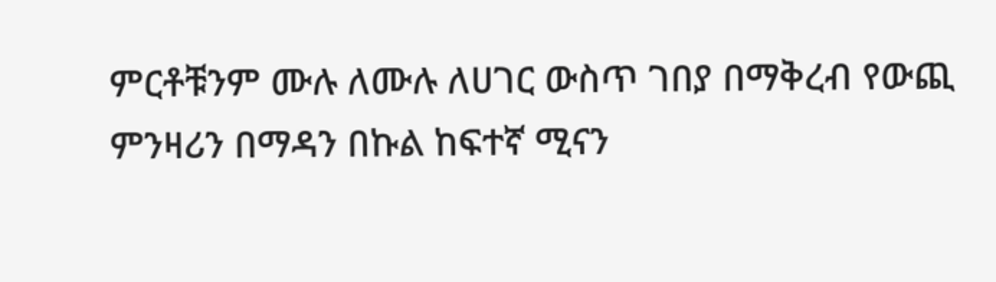ምርቶቹንም ሙሉ ለሙሉ ለሀገር ውስጥ ገበያ በማቅረብ የውጪ ምንዛሪን በማዳን በኩል ከፍተኛ ሚናን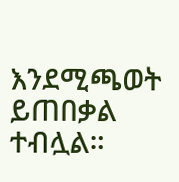እንደሚጫወት ይጠበቃል ተብሏል።